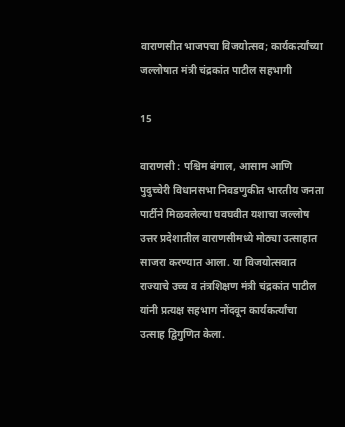वाराणसीत भाजपचा विजयोत्सव; कार्यकर्त्यांच्या जल्लोषात मंत्री चंद्रकांत पाटील सहभागी

15

वाराणसी : पश्चिम बंगाल, आसाम आणि पुदुच्चेरी विधानसभा निवडणुकीत भारतीय जनता पार्टीने मिळवलेल्या घवघवीत यशाचा जल्लोष उत्तर प्रदेशातील वाराणसीमध्ये मोठ्या उत्साहात साजरा करण्यात आला. या विजयोत्सवात राज्याचे उच्च व तंत्रशिक्षण मंत्री चंद्रकांत पाटील यांनी प्रत्यक्ष सहभाग नोंदवून कार्यकर्त्यांचा उत्साह द्विगुणित केला.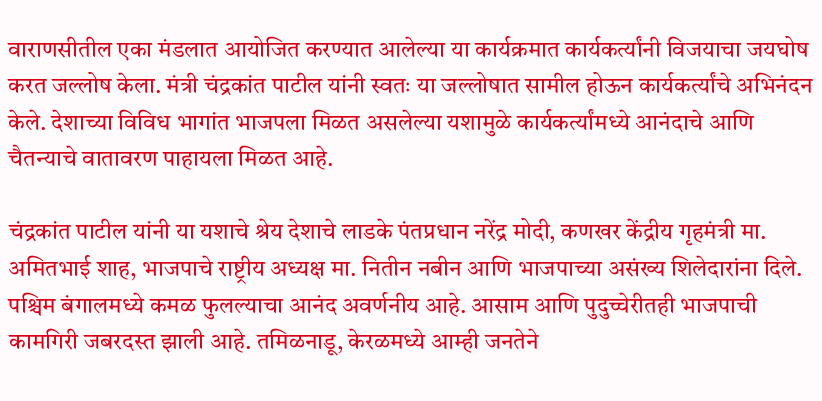वाराणसीतील एका मंडलात आयोजित करण्यात आलेल्या या कार्यक्रमात कार्यकर्त्यांनी विजयाचा जयघोष करत जल्लोष केला. मंत्री चंद्रकांत पाटील यांनी स्वतः या जल्लोषात सामील होऊन कार्यकर्त्यांचे अभिनंदन केले. देशाच्या विविध भागांत भाजपला मिळत असलेल्या यशामुळे कार्यकर्त्यांमध्ये आनंदाचे आणि चैतन्याचे वातावरण पाहायला मिळत आहे.

चंद्रकांत पाटील यांनी या यशाचे श्रेय देशाचे लाडके पंतप्रधान नरेंद्र मोदी, कणखर केंद्रीय गृहमंत्री मा. अमितभाई शाह, भाजपाचे राष्ट्रीय अध्यक्ष मा. नितीन नबीन आणि भाजपाच्या असंख्य शिलेदारांना दिले. पश्चिम बंगालमध्ये कमळ फुलल्याचा आनंद अवर्णनीय आहे. आसाम आणि पुदुच्चेरीतही भाजपाची कामगिरी जबरदस्त झाली आहे. तमिळनाडू, केरळमध्ये आम्ही जनतेने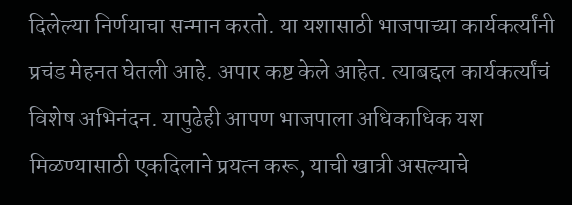दिलेल्या निर्णयाचा सन्मान करतो. या यशासाठी भाजपाच्या कार्यकर्त्यांनी प्रचंड मेहनत घेतली आहे. अपार कष्ट केले आहेत. त्याबद्दल कार्यकर्त्यांचं विशेष अभिनंदन. यापुढेही आपण भाजपाला अधिकाधिक यश मिळण्यासाठी एकदिलाने प्रयत्न करू, याची खात्री असल्याचे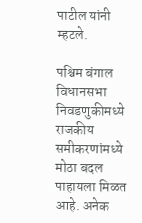पाटील यांनी म्हटले.

पश्चिम बंगाल विधानसभा निवडणुकीमध्ये राजकीय समीकरणांमध्ये मोठा बदल पाहायला मिळत आहे. अनेक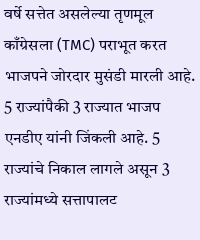वर्षे सत्तेत असलेल्या तृणमूल काँग्रेसला (TMC) पराभूत करत भाजपने जोरदार मुसंडी मारली आहे. 5 राज्यांपैकी 3 राज्यात भाजप एनडीए यांनी जिंकली आहे. 5 राज्यांचे निकाल लागले असून 3 राज्यांमध्ये सत्तापालट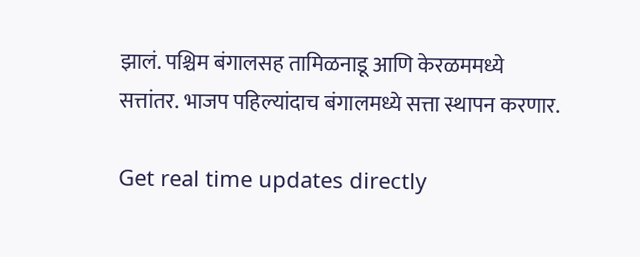झालं. पश्चिम बंगालसह तामिळनाडू आणि केरळममध्ये सत्तांतर. भाजप पहिल्यांदाच बंगालमध्ये सत्ता स्थापन करणार.

Get real time updates directly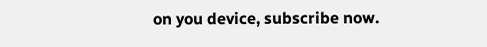on you device, subscribe now.